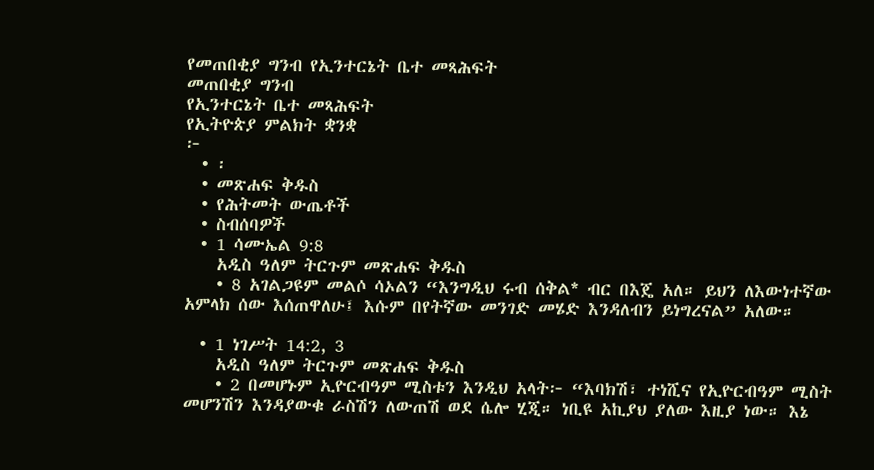የመጠበቂያ ግንብ የኢንተርኔት ቤተ መጻሕፍት
መጠበቂያ ግንብ
የኢንተርኔት ቤተ መጻሕፍት
የኢትዮጵያ ምልክት ቋንቋ
፦
  • ፡
  • መጽሐፍ ቅዱስ
  • የሕትመት ውጤቶች
  • ስብሰባዎች
  • 1 ሳሙኤል 9:8
    አዲስ ዓለም ትርጉም መጽሐፍ ቅዱስ
    • 8 አገልጋዩም መልሶ ሳኦልን “እንግዲህ ሩብ ሰቅል* ብር በእጄ አለ። ይህን ለእውነተኛው አምላክ ሰው እሰጠዋለሁ፤ እሱም በየትኛው መንገድ መሄድ እንዳለብን ይነግረናል” አለው።

  • 1 ነገሥት 14:2, 3
    አዲስ ዓለም ትርጉም መጽሐፍ ቅዱስ
    • 2 በመሆኑም ኢዮርብዓም ሚስቱን እንዲህ አላት፦ “እባክሽ፣ ተነሺና የኢዮርብዓም ሚስት መሆንሽን እንዳያውቁ ራስሽን ለውጠሽ ወደ ሴሎ ሂጂ። ነቢዩ አኪያህ ያለው እዚያ ነው። እኔ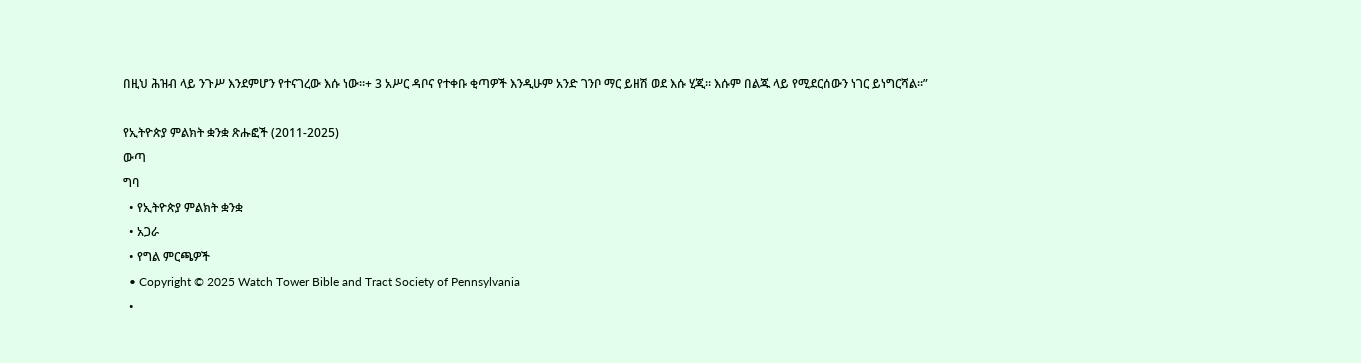በዚህ ሕዝብ ላይ ንጉሥ እንደምሆን የተናገረው እሱ ነው።+ 3 አሥር ዳቦና የተቀቡ ቂጣዎች እንዲሁም አንድ ገንቦ ማር ይዘሽ ወደ እሱ ሂጂ። እሱም በልጁ ላይ የሚደርሰውን ነገር ይነግርሻል።”

የኢትዮጵያ ምልክት ቋንቋ ጽሑፎች (2011-2025)
ውጣ
ግባ
  • የኢትዮጵያ ምልክት ቋንቋ
  • አጋራ
  • የግል ምርጫዎች
  • Copyright © 2025 Watch Tower Bible and Tract Society of Pennsylvania
  •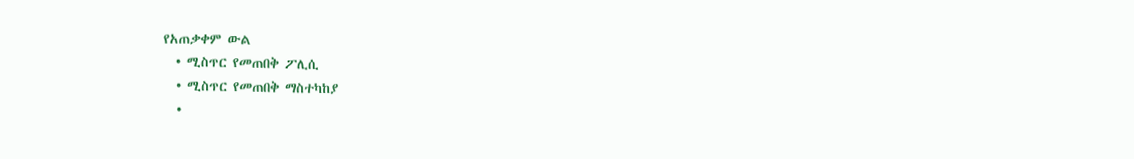የአጠቃቀም ውል
  • ሚስጥር የመጠበቅ ፖሊሲ
  • ሚስጥር የመጠበቅ ማስተካከያ
  •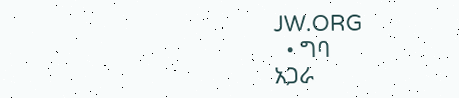JW.ORG
  • ግባ
አጋራ